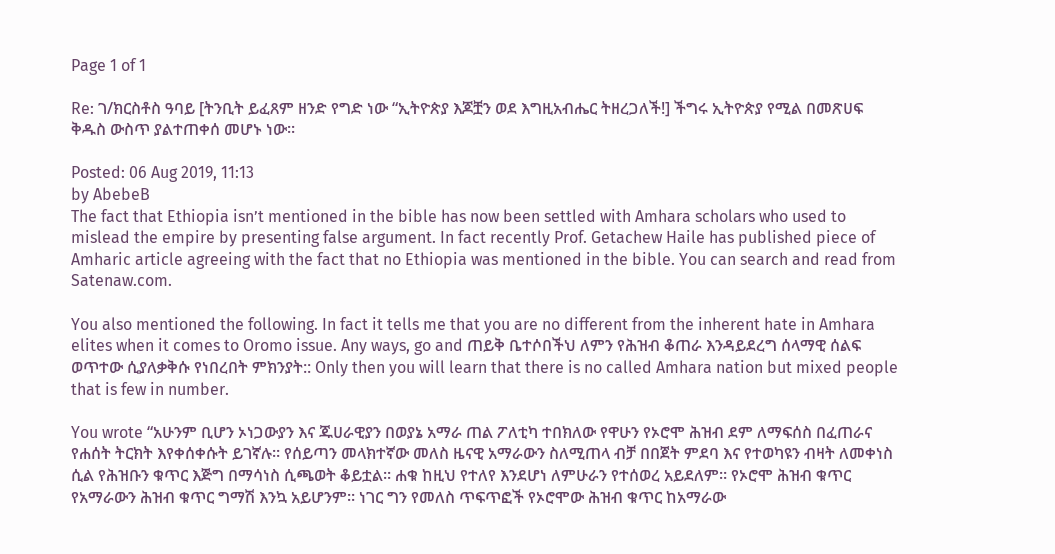Page 1 of 1

Re: ገ/ክርስቶስ ዓባይ [ትንቢት ይፈጸም ዘንድ የግድ ነው “ኢትዮጵያ እጆቿን ወደ እግዚአብሔር ትዘረጋለች!] ችግሩ ኢትዮጵያ የሚል በመጽሀፍ ቅዱስ ውስጥ ያልተጠቀሰ መሆኑ ነው፡፡

Posted: 06 Aug 2019, 11:13
by AbebeB
The fact that Ethiopia isn’t mentioned in the bible has now been settled with Amhara scholars who used to mislead the empire by presenting false argument. In fact recently Prof. Getachew Haile has published piece of Amharic article agreeing with the fact that no Ethiopia was mentioned in the bible. You can search and read from Satenaw.com.

You also mentioned the following. In fact it tells me that you are no different from the inherent hate in Amhara elites when it comes to Oromo issue. Any ways, go and ጠይቅ ቤተሶበችህ ለምን የሕዝብ ቆጠራ እንዳይደረግ ሰላማዊ ሰልፍ ወጥተው ሲያለቃቅሱ የነበረበት ምክንያት:: Only then you will learn that there is no called Amhara nation but mixed people that is few in number.

You wrote “አሁንም ቢሆን ኦነጋውያን እና ጁሀራዊያን በወያኔ አማራ ጠል ፖለቲካ ተበክለው የዋሁን የኦሮሞ ሕዝብ ደም ለማፍሰስ በፈጠራና የሐሰት ትርክት እየቀሰቀሱት ይገኛሉ። የሰይጣን መላክተኛው መለስ ዜናዊ አማራውን ስለሚጠላ ብቻ በበጀት ምደባ እና የተወካዩን ብዛት ለመቀነስ ሲል የሕዝቡን ቁጥር እጅግ በማሳነስ ሲጫወት ቆይቷል። ሐቁ ከዚህ የተለየ እንደሆነ ለምሁራን የተሰወረ አይደለም። የኦሮሞ ሕዝብ ቁጥር የአማራውን ሕዝብ ቁጥር ግማሽ እንኳ አይሆንም። ነገር ግን የመለስ ጥፍጥፎች የኦሮሞው ሕዝብ ቁጥር ከአማራው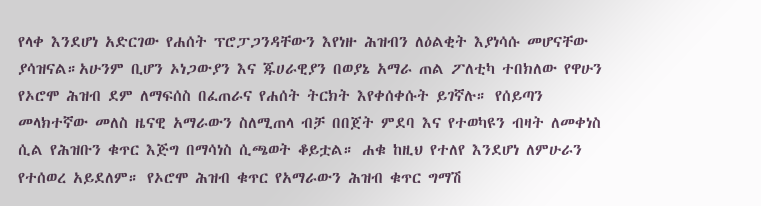የላቀ እንደሆነ አድርገው የሐሰት ፕሮፓጋንዳቸውን እየነዙ ሕዝብን ለዕልቂት እያነሳሱ መሆናቸው ያሳዝናል።አሁንም ቢሆን ኦነጋውያን እና ጁሀራዊያን በወያኔ አማራ ጠል ፖለቲካ ተበክለው የዋሁን የኦሮሞ ሕዝብ ደም ለማፍሰስ በፈጠራና የሐሰት ትርክት እየቀሰቀሱት ይገኛሉ። የሰይጣን መላክተኛው መለስ ዜናዊ አማራውን ስለሚጠላ ብቻ በበጀት ምደባ እና የተወካዩን ብዛት ለመቀነስ ሲል የሕዝቡን ቁጥር እጅግ በማሳነስ ሲጫወት ቆይቷል። ሐቁ ከዚህ የተለየ እንደሆነ ለምሁራን የተሰወረ አይደለም። የኦሮሞ ሕዝብ ቁጥር የአማራውን ሕዝብ ቁጥር ግማሽ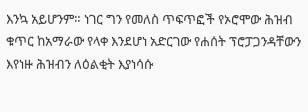እንኳ አይሆንም። ነገር ግን የመለስ ጥፍጥፎች የኦሮሞው ሕዝብ ቁጥር ከአማራው የላቀ እንደሆነ አድርገው የሐሰት ፕሮፓጋንዳቸውን እየነዙ ሕዝብን ለዕልቂት እያነሳሱ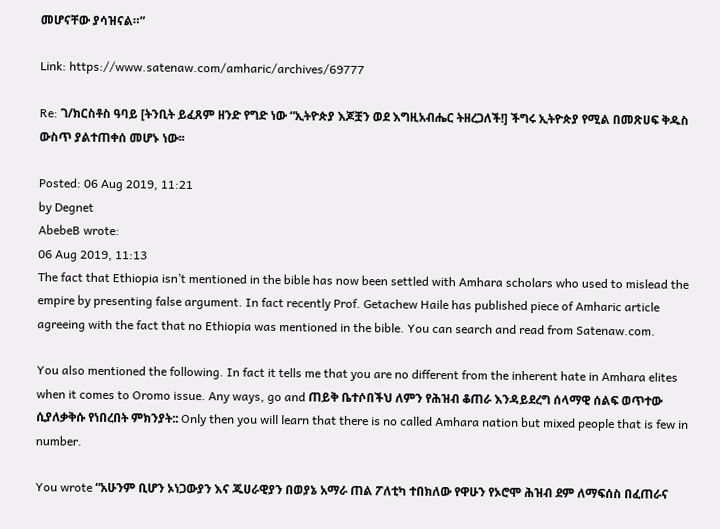መሆናቸው ያሳዝናል።”

Link: https://www.satenaw.com/amharic/archives/69777

Re: ገ/ክርስቶስ ዓባይ [ትንቢት ይፈጸም ዘንድ የግድ ነው “ኢትዮጵያ እጆቿን ወደ እግዚአብሔር ትዘረጋለች!] ችግሩ ኢትዮጵያ የሚል በመጽሀፍ ቅዱስ ውስጥ ያልተጠቀሰ መሆኑ ነው፡፡

Posted: 06 Aug 2019, 11:21
by Degnet
AbebeB wrote:
06 Aug 2019, 11:13
The fact that Ethiopia isn’t mentioned in the bible has now been settled with Amhara scholars who used to mislead the empire by presenting false argument. In fact recently Prof. Getachew Haile has published piece of Amharic article agreeing with the fact that no Ethiopia was mentioned in the bible. You can search and read from Satenaw.com.

You also mentioned the following. In fact it tells me that you are no different from the inherent hate in Amhara elites when it comes to Oromo issue. Any ways, go and ጠይቅ ቤተሶበችህ ለምን የሕዝብ ቆጠራ እንዳይደረግ ሰላማዊ ሰልፍ ወጥተው ሲያለቃቅሱ የነበረበት ምክንያት:: Only then you will learn that there is no called Amhara nation but mixed people that is few in number.

You wrote “አሁንም ቢሆን ኦነጋውያን እና ጁሀራዊያን በወያኔ አማራ ጠል ፖለቲካ ተበክለው የዋሁን የኦሮሞ ሕዝብ ደም ለማፍሰስ በፈጠራና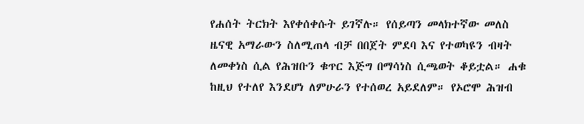የሐሰት ትርክት እየቀሰቀሱት ይገኛሉ። የሰይጣን መላክተኛው መለስ ዜናዊ አማራውን ስለሚጠላ ብቻ በበጀት ምደባ እና የተወካዩን ብዛት ለመቀነስ ሲል የሕዝቡን ቁጥር እጅግ በማሳነስ ሲጫወት ቆይቷል። ሐቁ ከዚህ የተለየ እንደሆነ ለምሁራን የተሰወረ አይደለም። የኦሮሞ ሕዝብ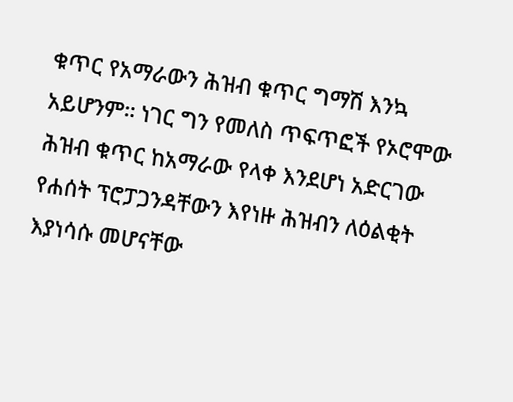ቁጥር የአማራውን ሕዝብ ቁጥር ግማሽ እንኳ አይሆንም። ነገር ግን የመለስ ጥፍጥፎች የኦሮሞው ሕዝብ ቁጥር ከአማራው የላቀ እንደሆነ አድርገው የሐሰት ፕሮፓጋንዳቸውን እየነዙ ሕዝብን ለዕልቂት እያነሳሱ መሆናቸው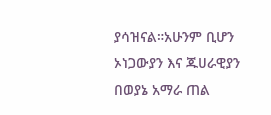ያሳዝናል።አሁንም ቢሆን ኦነጋውያን እና ጁሀራዊያን በወያኔ አማራ ጠል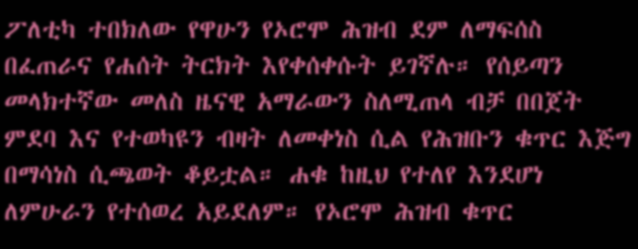ፖለቲካ ተበክለው የዋሁን የኦሮሞ ሕዝብ ደም ለማፍሰስ በፈጠራና የሐሰት ትርክት እየቀሰቀሱት ይገኛሉ። የሰይጣን መላክተኛው መለስ ዜናዊ አማራውን ስለሚጠላ ብቻ በበጀት ምደባ እና የተወካዩን ብዛት ለመቀነስ ሲል የሕዝቡን ቁጥር እጅግ በማሳነስ ሲጫወት ቆይቷል። ሐቁ ከዚህ የተለየ እንደሆነ ለምሁራን የተሰወረ አይደለም። የኦሮሞ ሕዝብ ቁጥር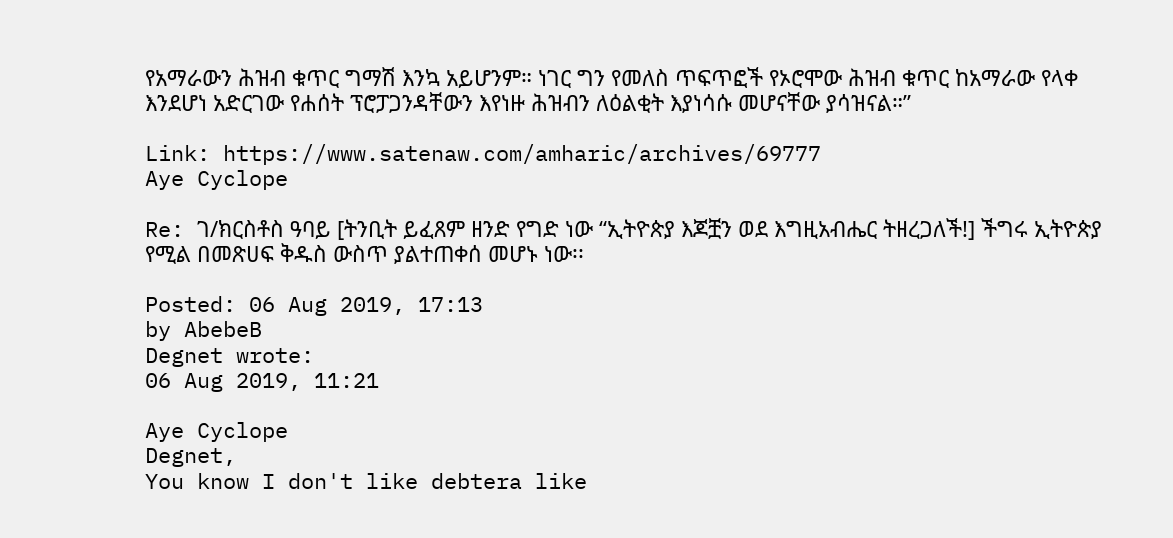የአማራውን ሕዝብ ቁጥር ግማሽ እንኳ አይሆንም። ነገር ግን የመለስ ጥፍጥፎች የኦሮሞው ሕዝብ ቁጥር ከአማራው የላቀ እንደሆነ አድርገው የሐሰት ፕሮፓጋንዳቸውን እየነዙ ሕዝብን ለዕልቂት እያነሳሱ መሆናቸው ያሳዝናል።”

Link: https://www.satenaw.com/amharic/archives/69777
Aye Cyclope

Re: ገ/ክርስቶስ ዓባይ [ትንቢት ይፈጸም ዘንድ የግድ ነው “ኢትዮጵያ እጆቿን ወደ እግዚአብሔር ትዘረጋለች!] ችግሩ ኢትዮጵያ የሚል በመጽሀፍ ቅዱስ ውስጥ ያልተጠቀሰ መሆኑ ነው፡፡

Posted: 06 Aug 2019, 17:13
by AbebeB
Degnet wrote:
06 Aug 2019, 11:21

Aye Cyclope
Degnet,
You know I don't like debtera like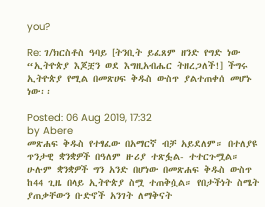you?

Re: ገ/ክርስቶስ ዓባይ [ትንቢት ይፈጸም ዘንድ የግድ ነው “ኢትዮጵያ እጆቿን ወደ እግዚአብሔር ትዘረጋለች!] ችግሩ ኢትዮጵያ የሚል በመጽሀፍ ቅዱስ ውስጥ ያልተጠቀሰ መሆኑ ነው፡፡

Posted: 06 Aug 2019, 17:32
by Abere
መጽሐፍ ቅዱስ የተፃፈው በአማርኛ ብቻ አይደለም። በተለያዩ ጥንታዊ ቋንቋዎች በዓለም ዙሪያ ተጽፏል- ተተርጉሟል። ሁሉም ቋንቋዎች ግን አንድ በሆነው በመጽሐፍ ቅዱስ ውስጥ ከ44 ጊዜ በላይ ኢትዮጵያ ስሟ ተጠቅሷል። የበታችነት ስሜት ያጠቃቸውን ቡድኖች አንገት ለማቅናት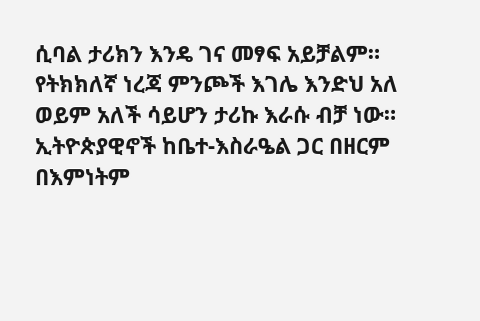ሲባል ታሪክን እንዴ ገና መፃፍ አይቻልም። የትክክለኛ ነረጃ ምንጮች እገሌ እንድህ አለ ወይም አለች ሳይሆን ታሪኩ እራሱ ብቻ ነው። ኢትዮጵያዊኖች ከቤተ-እስራዔል ጋር በዘርም በእምነትም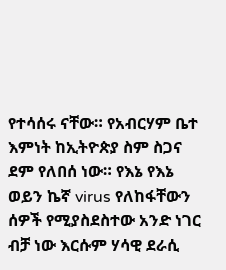የተሳሰሩ ናቸው። የአብርሃም ቤተ እምነት ከኢትዮጵያ ስም ስጋና ደም የለበሰ ነው። የእኔ የእኔ ወይን ኬኛ virus የለከፋቸውን ሰዎች የሚያስደስተው አንድ ነገር ብቻ ነው እርሱም ሃሳዊ ደራሲ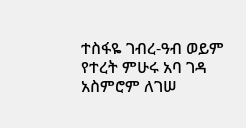ተስፋዬ ገብረ-ዓብ ወይም የተረት ምሁሩ አባ ገዳ አስምሮም ለገሠ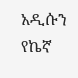አዲሱን የኬኛ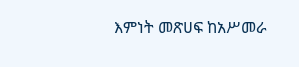እምነት መጽሀፍ ከአሥመራ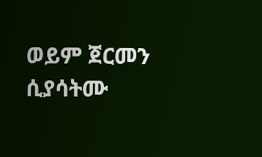ወይም ጀርመን ሲያሳትሙ